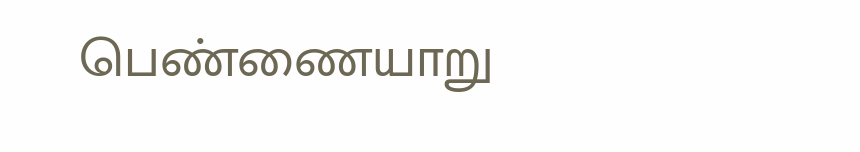பெண்ணையாறு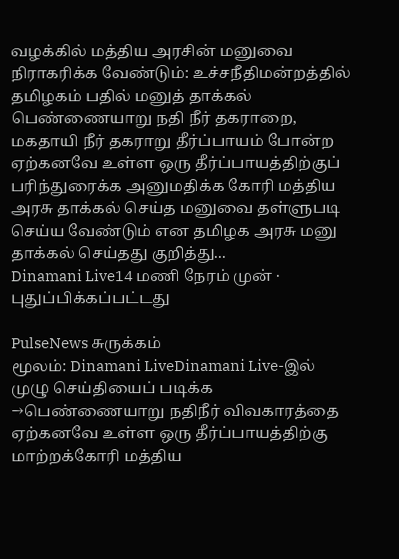வழக்கில் மத்திய அரசின் மனுவை நிராகரிக்க வேண்டும்: உச்சநீதிமன்றத்தில் தமிழகம் பதில் மனுத் தாக்கல்
பெண்ணையாறு நதி நீர் தகராறை, மகதாயி நீர் தகராறு தீர்ப்பாயம் போன்ற ஏற்கனவே உள்ள ஒரு தீர்ப்பாயத்திற்குப் பரிந்துரைக்க அனுமதிக்க கோரி மத்திய அரசு தாக்கல் செய்த மனுவை தள்ளுபடி செய்ய வேண்டும் என தமிழக அரசு மனு தாக்கல் செய்தது குறித்து...
Dinamani Live14 மணி நேரம் முன் · புதுப்பிக்கப்பட்டது

PulseNews சுருக்கம்
மூலம்: Dinamani LiveDinamani Live-இல் முழு செய்தியைப் படிக்க →பெண்ணையாறு நதிநீர் விவகாரத்தை ஏற்கனவே உள்ள ஒரு தீர்ப்பாயத்திற்கு மாற்றக்கோரி மத்திய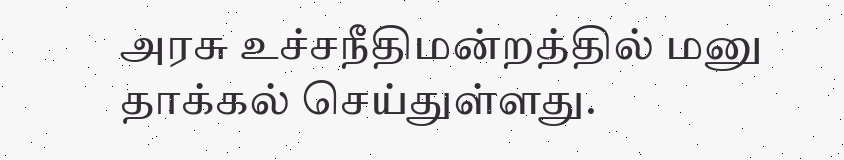அரசு உச்சநீதிமன்றத்தில் மனு தாக்கல் செய்துள்ளது.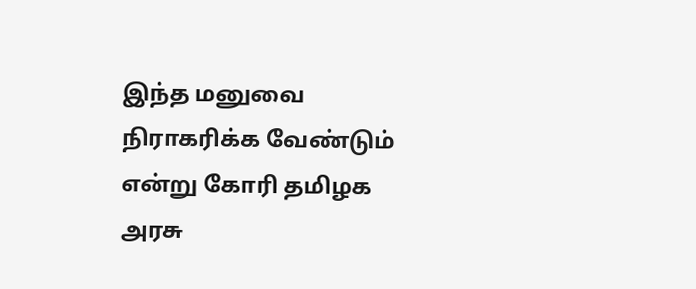இந்த மனுவை நிராகரிக்க வேண்டும் என்று கோரி தமிழக அரசு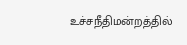உச்சநீதிமன்றத்தில்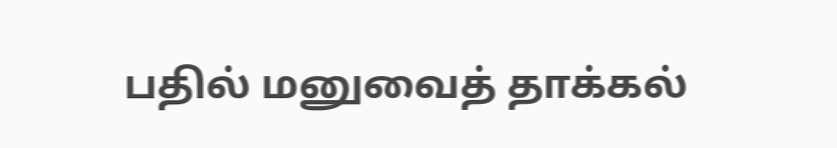பதில் மனுவைத் தாக்கல்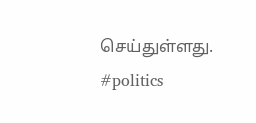செய்துள்ளது.
#politics